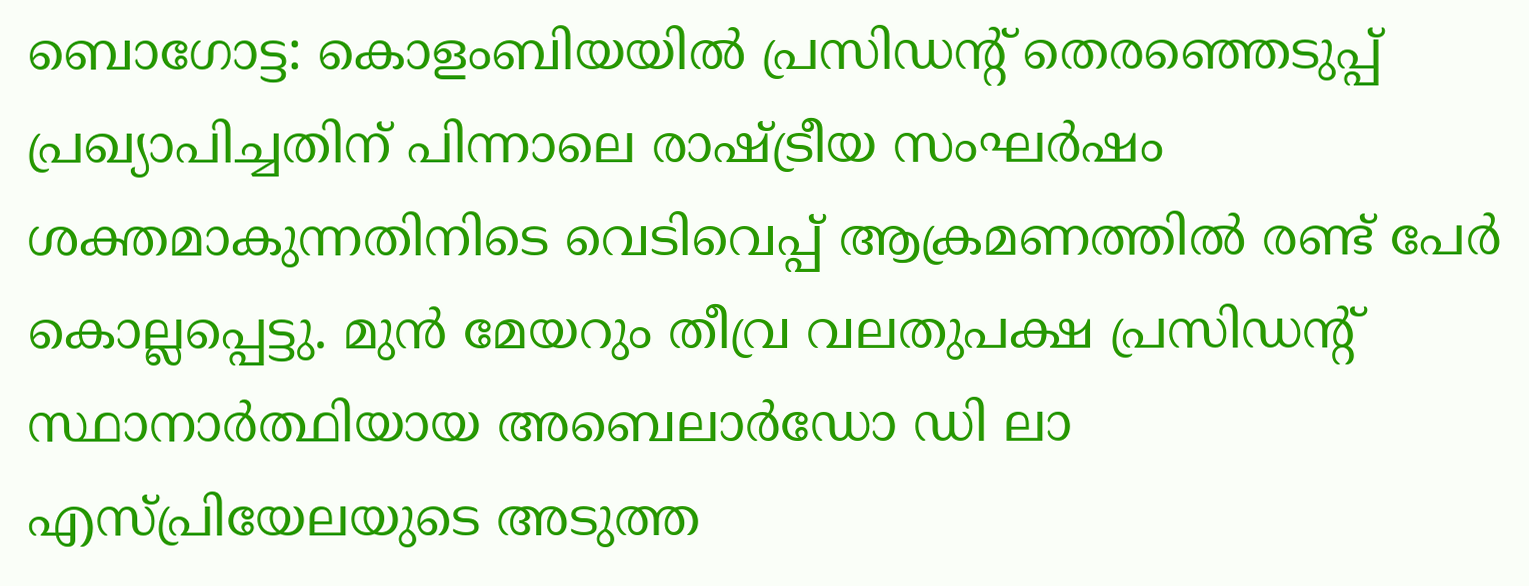ബൊഗോട്ട: കൊളംബിയയിൽ പ്രസിഡന്റ് തെരഞ്ഞെടുപ്പ് പ്രഖ്യാപിച്ചതിന് പിന്നാലെ രാഷ്ട്രീയ സംഘർഷം ശക്തമാകുന്നതിനിടെ വെടിവെപ്പ് ആക്രമണത്തിൽ രണ്ട് പേർ കൊല്ലപ്പെട്ടു. മുൻ മേയറും തീവ്ര വലതുപക്ഷ പ്രസിഡന്റ് സ്ഥാനാർത്ഥിയായ അബെലാർഡോ ഡി ലാ എസ്പ്രിയേലയുടെ അടുത്ത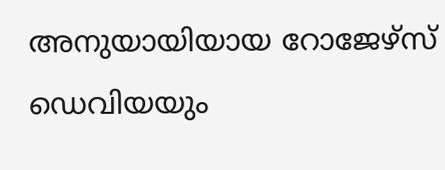അനുയായിയായ റോജേഴ്സ് ഡെവിയയും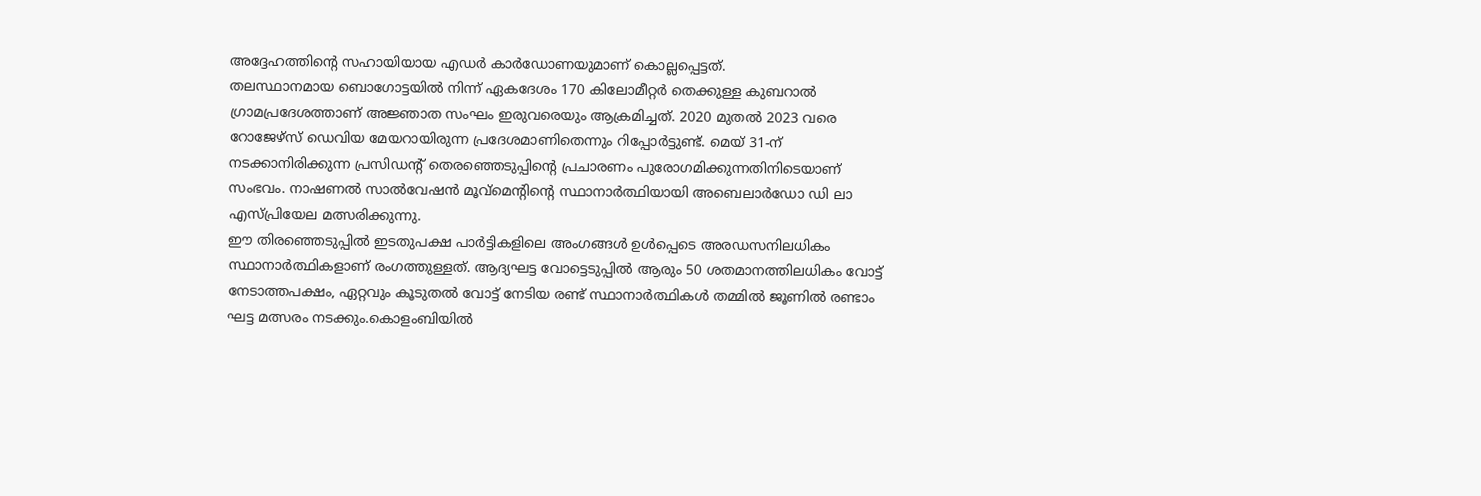അദ്ദേഹത്തിന്റെ സഹായിയായ എഡർ കാർഡോണയുമാണ് കൊല്ലപ്പെട്ടത്.
തലസ്ഥാനമായ ബൊഗോട്ടയിൽ നിന്ന് ഏകദേശം 170 കിലോമീറ്റർ തെക്കുള്ള കുബറാൽ ഗ്രാമപ്രദേശത്താണ് അജ്ഞാത സംഘം ഇരുവരെയും ആക്രമിച്ചത്. 2020 മുതൽ 2023 വരെ റോജേഴ്സ് ഡെവിയ മേയറായിരുന്ന പ്രദേശമാണിതെന്നും റിപ്പോർട്ടുണ്ട്. മെയ് 31-ന് നടക്കാനിരിക്കുന്ന പ്രസിഡന്റ് തെരഞ്ഞെടുപ്പിന്റെ പ്രചാരണം പുരോഗമിക്കുന്നതിനിടെയാണ് സംഭവം. നാഷണൽ സാൽവേഷൻ മൂവ്മെന്റിന്റെ സ്ഥാനാർത്ഥിയായി അബെലാർഡോ ഡി ലാ എസ്പ്രിയേല മത്സരിക്കുന്നു.
ഈ തിരഞ്ഞെടുപ്പിൽ ഇടതുപക്ഷ പാർട്ടികളിലെ അംഗങ്ങൾ ഉൾപ്പെടെ അരഡസനിലധികം സ്ഥാനാർത്ഥികളാണ് രംഗത്തുള്ളത്. ആദ്യഘട്ട വോട്ടെടുപ്പിൽ ആരും 50 ശതമാനത്തിലധികം വോട്ട് നേടാത്തപക്ഷം, ഏറ്റവും കൂടുതൽ വോട്ട് നേടിയ രണ്ട് സ്ഥാനാർത്ഥികൾ തമ്മിൽ ജൂണിൽ രണ്ടാം ഘട്ട മത്സരം നടക്കും.കൊളംബിയിൽ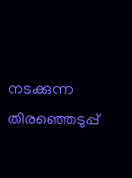നടക്കുന്ന തിരഞ്ഞെടുപ്പ്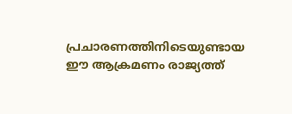പ്രചാരണത്തിനിടെയുണ്ടായ ഈ ആക്രമണം രാജ്യത്ത്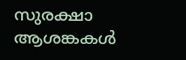സുരക്ഷാ ആശങ്കകൾ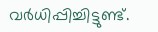വർധിപ്പിച്ചിട്ടുണ്ട്.